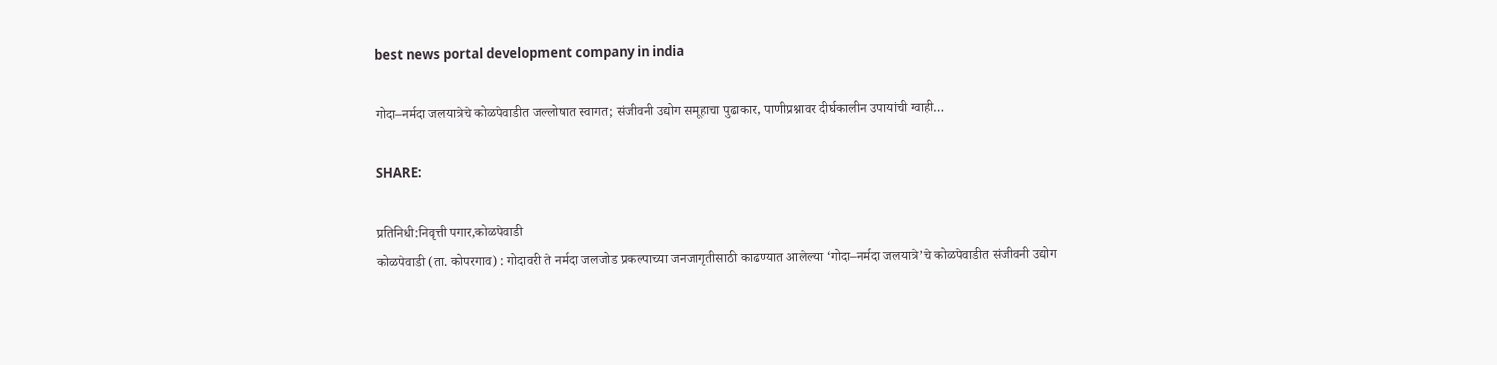best news portal development company in india

गोदा–नर्मदा जलयात्रेचे कोळपेवाडीत जल्लोषात स्वागत; संजीवनी उद्योग समूहाचा पुढाकार, पाणीप्रश्नावर दीर्घकालीन उपायांची ग्वाही…

SHARE:

प्रतिनिधी:निवृत्ती पगार,कोळपेवाडी
कोळपेवाडी (ता. कोपरगाव) : गोदावरी ते नर्मदा जलजोड प्रकल्पाच्या जनजागृतीसाठी काढण्यात आलेल्या ‘गोदा–नर्मदा जलयात्रे’चे कोळपेवाडीत संजीवनी उद्योग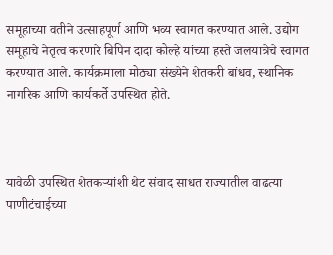समूहाच्या वतीने उत्साहपूर्ण आणि भव्य स्वागत करण्यात आले. उद्योग समूहाचे नेतृत्व करणारे बिपिन दादा कोल्हे यांच्या हस्ते जलयात्रेचे स्वागत करण्यात आले. कार्यक्रमाला मोठ्या संख्येने शेतकरी बांधव, स्थानिक नागरिक आणि कार्यकर्ते उपस्थित होते.



यावेळी उपस्थित शेतकऱ्यांशी थेट संवाद साधत राज्यातील वाढत्या पाणीटंचाईच्या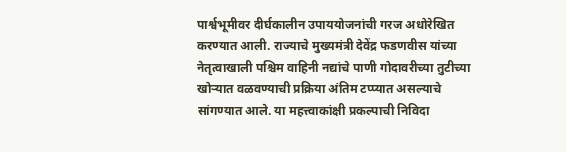पार्श्वभूमीवर दीर्घकालीन उपाययोजनांची गरज अधोरेखित करण्यात आली. राज्याचे मुख्यमंत्री देवेंद्र फडणवीस यांच्या नेतृत्वाखाली पश्चिम वाहिनी नद्यांचे पाणी गोदावरीच्या तुटीच्या खोऱ्यात वळवण्याची प्रक्रिया अंतिम टप्प्यात असल्याचे सांगण्यात आले. या महत्त्वाकांक्षी प्रकल्पाची निविदा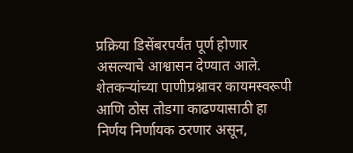प्रक्रिया डिसेंबरपर्यंत पूर्ण होणार असल्याचे आश्वासन देण्यात आले.
शेतकऱ्यांच्या पाणीप्रश्नावर कायमस्वरूपी आणि ठोस तोडगा काढण्यासाठी हा निर्णय निर्णायक ठरणार असून,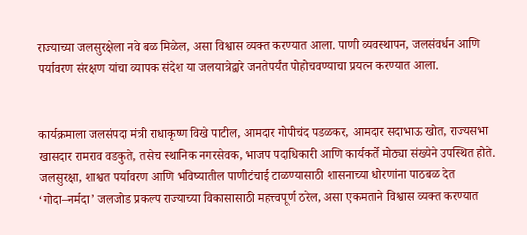राज्याच्या जलसुरक्षेला नवे बळ मिळेल, असा विश्वास व्यक्त करण्यात आला. पाणी व्यवस्थापन, जलसंवर्धन आणि पर्यावरण संरक्षण यांचा व्यापक संदेश या जलयात्रेद्वारे जनतेपर्यंत पोहोचवण्याचा प्रयत्न करण्यात आला.


कार्यक्रमाला जलसंपदा मंत्री राधाकृष्ण विखे पाटील, आमदार गोपीचंद पडळकर, आमदार सदाभाऊ खोत, राज्यसभा खासदार रामराव वडकुते, तसेच स्थानिक नगरसेवक, भाजप पदाधिकारी आणि कार्यकर्ते मोठ्या संख्येने उपस्थित होते.
जलसुरक्षा, शाश्वत पर्यावरण आणि भविष्यातील पाणीटंचाई टाळण्यासाठी शासनाच्या धोरणांना पाठबळ देत ‘गोदा–नर्मदा’ जलजोड प्रकल्प राज्याच्या विकासासाठी महत्त्वपूर्ण ठरेल, असा एकमताने विश्वास व्यक्त करण्यात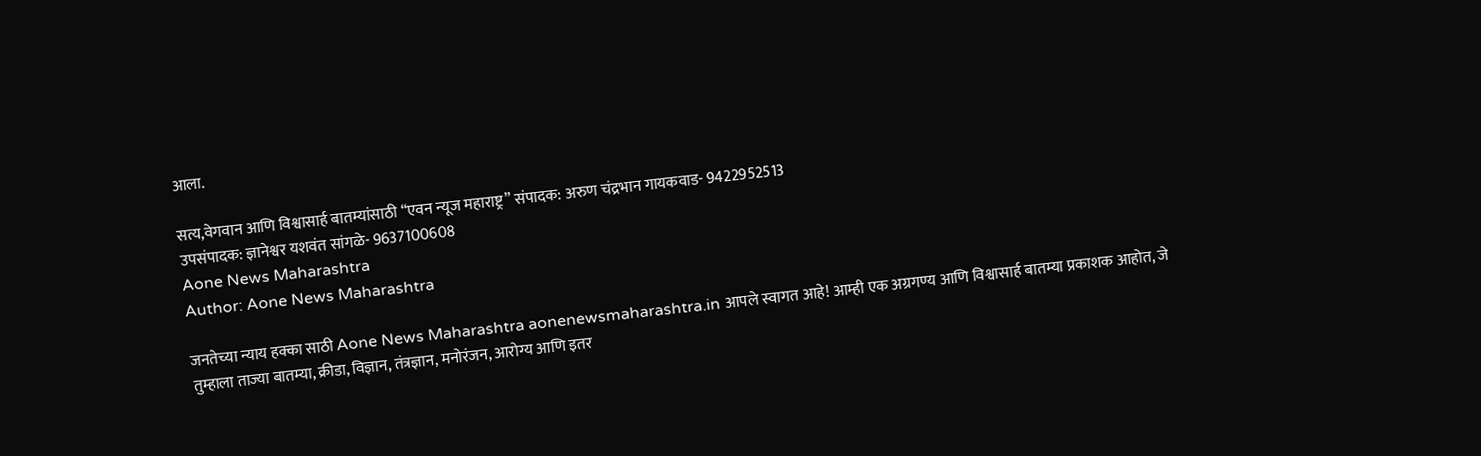आला.

सत्य,वेगवान आणि विश्वासार्ह बातम्यांसाठी “एवन न्यूज महाराष्ट्र” संपादक: अरुण चंद्रभान गायकवाड- 9422952513
उपसंपादक: ज्ञानेश्वर यशवंत सांगळे- 9637100608
Aone News Maharashtra
Author: Aone News Maharashtra

जनतेच्या न्याय हक्का साठी Aone News Maharashtra aonenewsmaharashtra.in आपले स्वागत आहे! आम्ही एक अग्रगण्य आणि विश्वासार्ह बातम्या प्रकाशक आहोत, जे तुम्हाला ताज्या बातम्या, क्रीडा, विज्ञान, तंत्रज्ञान, मनोरंजन, आरोग्य आणि इतर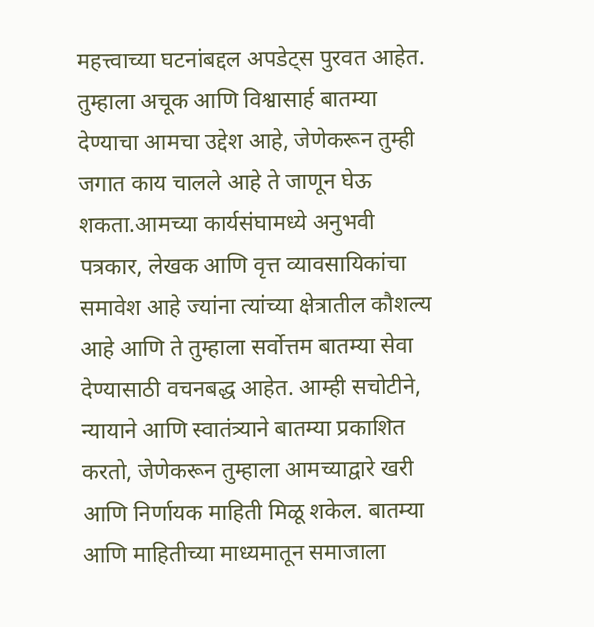महत्त्वाच्या घटनांबद्दल अपडेट्स पुरवत आहेत. तुम्हाला अचूक आणि विश्वासार्ह बातम्या देण्याचा आमचा उद्देश आहे, जेणेकरून तुम्ही जगात काय चालले आहे ते जाणून घेऊ शकता.आमच्या कार्यसंघामध्ये अनुभवी पत्रकार, लेखक आणि वृत्त व्यावसायिकांचा समावेश आहे ज्यांना त्यांच्या क्षेत्रातील कौशल्य आहे आणि ते तुम्हाला सर्वोत्तम बातम्या सेवा देण्यासाठी वचनबद्ध आहेत. आम्ही सचोटीने, न्यायाने आणि स्वातंत्र्याने बातम्या प्रकाशित करतो, जेणेकरून तुम्हाला आमच्याद्वारे खरी आणि निर्णायक माहिती मिळू शकेल. बातम्या आणि माहितीच्या माध्यमातून समाजाला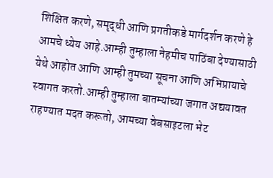शिक्षित करणे, समृद्धी आणि प्रगतीकडे मार्गदर्शन करणे हे आमचे ध्येय आहे.आम्ही तुम्हाला नेहमीच पाठिंबा देण्यासाठी येथे आहोत आणि आम्ही तुमच्या सूचना आणि अभिप्रायाचे स्वागत करतो.आम्ही तुम्हाला बातम्यांच्या जगात अद्ययावत राहण्यात मदत करूतो, आमच्या वेबसाइटला भेट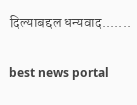दिल्याबद्दल धन्यवाद.......

best news portal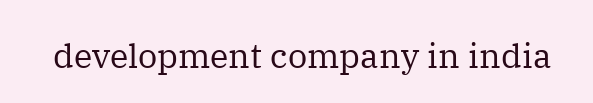development company in india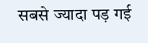सबसे ज्यादा पड़ गई